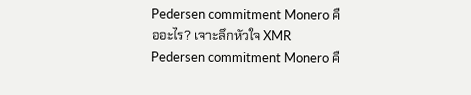Pedersen commitment Monero คืออะไร? เจาะลึกหัวใจ XMR
Pedersen commitment Monero คื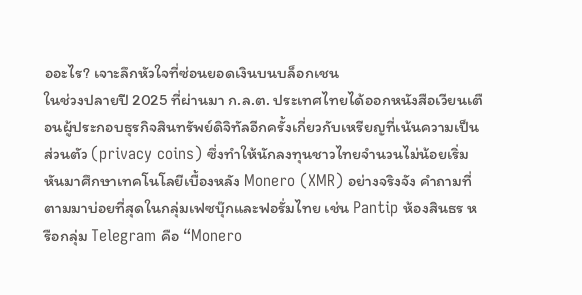ออะไร? เจาะลึกหัวใจที่ซ่อนยอดเงินบนบล็อกเชน
ในช่วงปลายปี 2025 ที่ผ่านมา ก.ล.ต. ประเทศไทยได้ออกหนังสือเวียนเตือนผู้ประกอบธุรกิจสินทรัพย์ดิจิทัลอีกครั้งเกี่ยวกับเหรียญที่เน้นความเป็นส่วนตัว (privacy coins) ซึ่งทำให้นักลงทุนชาวไทยจำนวนไม่น้อยเริ่มหันมาศึกษาเทคโนโลยีเบื้องหลัง Monero (XMR) อย่างจริงจัง คำถามที่ตามมาบ่อยที่สุดในกลุ่มเฟซบุ๊กและฟอรั่มไทย เช่น Pantip ห้องสินธร หรือกลุ่ม Telegram คือ “Monero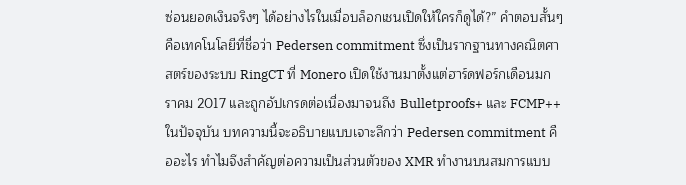ซ่อนยอดเงินจริงๆ ได้อย่างไรในเมื่อบล็อกเชนเปิดให้ใครก็ดูได้?” คำตอบสั้นๆ คือเทคโนโลยีที่ชื่อว่า Pedersen commitment ซึ่งเป็นรากฐานทางคณิตศาสตร์ของระบบ RingCT ที่ Monero เปิดใช้งานมาตั้งแต่ฮาร์ดฟอร์กเดือนมกราคม 2017 และถูกอัปเกรดต่อเนื่องมาจนถึง Bulletproofs+ และ FCMP++ ในปัจจุบัน บทความนี้จะอธิบายแบบเจาะลึกว่า Pedersen commitment คืออะไร ทำไมจึงสำคัญต่อความเป็นส่วนตัวของ XMR ทำงานบนสมการแบบ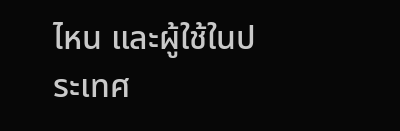ไหน และผู้ใช้ในประเทศ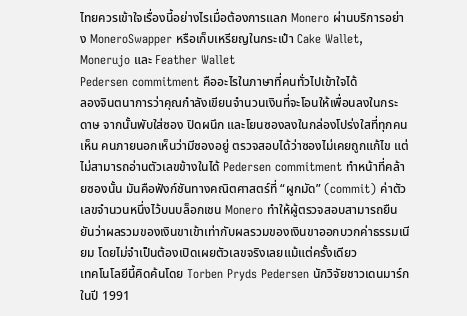ไทยควรเข้าใจเรื่องนี้อย่างไรเมื่อต้องการแลก Monero ผ่านบริการอย่าง MoneroSwapper หรือเก็บเหรียญในกระเป๋า Cake Wallet, Monerujo และ Feather Wallet
Pedersen commitment คืออะไรในภาษาที่คนทั่วไปเข้าใจได้
ลองจินตนาการว่าคุณกำลังเขียนจำนวนเงินที่จะโอนให้เพื่อนลงในกระดาษ จากนั้นพับใส่ซอง ปิดผนึก และโยนซองลงในกล่องโปร่งใสที่ทุกคนเห็น คนภายนอกเห็นว่ามีซองอยู่ ตรวจสอบได้ว่าซองไม่เคยถูกแก้ไข แต่ไม่สามารถอ่านตัวเลขข้างในได้ Pedersen commitment ทำหน้าที่คล้ายซองนั้น มันคือฟังก์ชันทางคณิตศาสตร์ที่ “ผูกมัด” (commit) ค่าตัวเลขจำนวนหนึ่งไว้บนบล็อกเชน Monero ทำให้ผู้ตรวจสอบสามารถยืนยันว่าผลรวมของเงินขาเข้าเท่ากับผลรวมของเงินขาออกบวกค่าธรรมเนียม โดยไม่จำเป็นต้องเปิดเผยตัวเลขจริงเลยแม้แต่ครั้งเดียว
เทคโนโลยีนี้คิดค้นโดย Torben Pryds Pedersen นักวิจัยชาวเดนมาร์กในปี 1991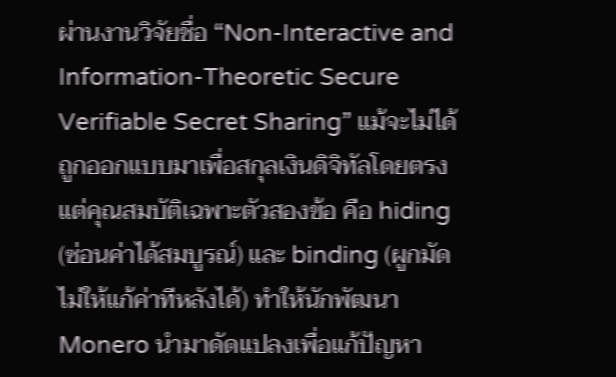ผ่านงานวิจัยชื่อ “Non-Interactive and Information-Theoretic Secure Verifiable Secret Sharing” แม้จะไม่ได้ถูกออกแบบมาเพื่อสกุลเงินดิจิทัลโดยตรง แต่คุณสมบัติเฉพาะตัวสองข้อ คือ hiding (ซ่อนค่าได้สมบูรณ์) และ binding (ผูกมัดไม่ให้แก้ค่าทีหลังได้) ทำให้นักพัฒนา Monero นำมาดัดแปลงเพื่อแก้ปัญหา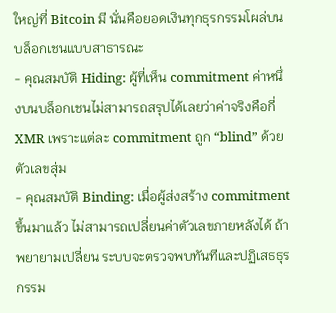ใหญ่ที่ Bitcoin มี นั่นคือยอดเงินทุกธุรกรรมโผล่บนบล็อกเชนแบบสาธารณะ
- คุณสมบัติ Hiding: ผู้ที่เห็น commitment ค่าหนึ่งบนบล็อกเชนไม่สามารถสรุปได้เลยว่าค่าจริงคือกี่ XMR เพราะแต่ละ commitment ถูก “blind” ด้วยตัวเลขสุ่ม
- คุณสมบัติ Binding: เมื่อผู้ส่งสร้าง commitment ขึ้นมาแล้ว ไม่สามารถเปลี่ยนค่าตัวเลขภายหลังได้ ถ้าพยายามเปลี่ยน ระบบจะตรวจพบทันทีและปฏิเสธธุรกรรม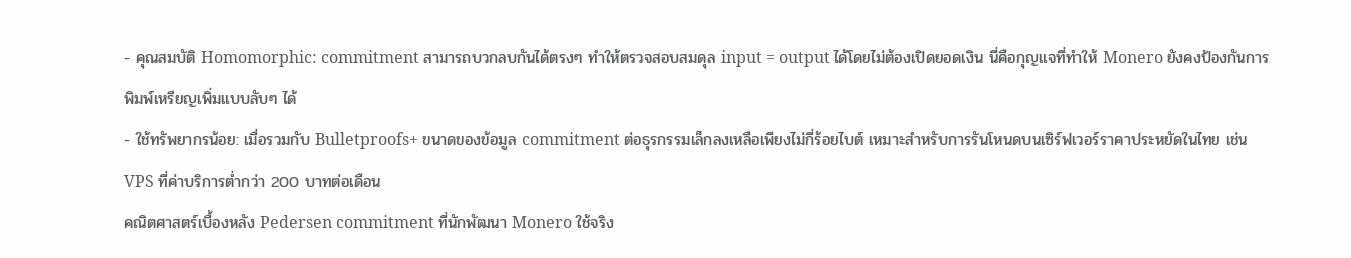- คุณสมบัติ Homomorphic: commitment สามารถบวกลบกันได้ตรงๆ ทำให้ตรวจสอบสมดุล input = output ได้โดยไม่ต้องเปิดยอดเงิน นี่คือกุญแจที่ทำให้ Monero ยังคงป้องกันการพิมพ์เหรียญเพิ่มแบบลับๆ ได้
- ใช้ทรัพยากรน้อย: เมื่อรวมกับ Bulletproofs+ ขนาดของข้อมูล commitment ต่อธุรกรรมเล็กลงเหลือเพียงไม่กี่ร้อยไบต์ เหมาะสำหรับการรันโหนดบนเซิร์ฟเวอร์ราคาประหยัดในไทย เช่น VPS ที่ค่าบริการต่ำกว่า 200 บาทต่อเดือน
คณิตศาสตร์เบื้องหลัง Pedersen commitment ที่นักพัฒนา Monero ใช้จริง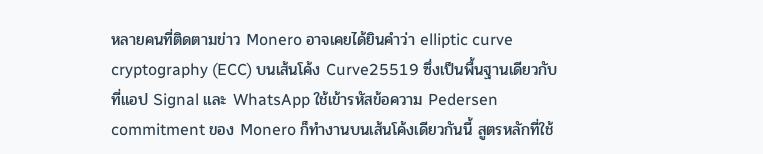หลายคนที่ติดตามข่าว Monero อาจเคยได้ยินคำว่า elliptic curve cryptography (ECC) บนเส้นโค้ง Curve25519 ซึ่งเป็นพื้นฐานเดียวกับที่แอป Signal และ WhatsApp ใช้เข้ารหัสข้อความ Pedersen commitment ของ Monero ก็ทำงานบนเส้นโค้งเดียวกันนี้ สูตรหลักที่ใช้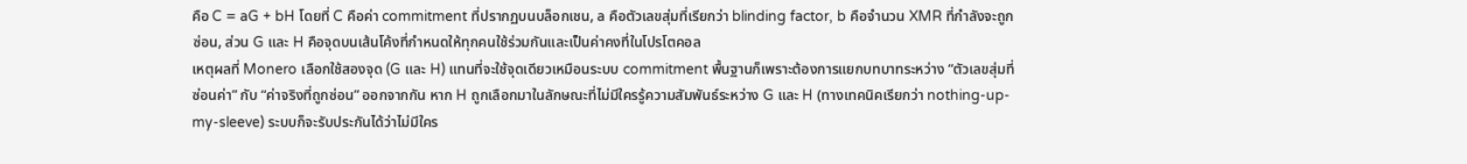คือ C = aG + bH โดยที่ C คือค่า commitment ที่ปรากฏบนบล็อกเชน, a คือตัวเลขสุ่มที่เรียกว่า blinding factor, b คือจำนวน XMR ที่กำลังจะถูกซ่อน, ส่วน G และ H คือจุดบนเส้นโค้งที่กำหนดให้ทุกคนใช้ร่วมกันและเป็นค่าคงที่ในโปรโตคอล
เหตุผลที่ Monero เลือกใช้สองจุด (G และ H) แทนที่จะใช้จุดเดียวเหมือนระบบ commitment พื้นฐานก็เพราะต้องการแยกบทบาทระหว่าง “ตัวเลขสุ่มที่ซ่อนค่า” กับ “ค่าจริงที่ถูกซ่อน” ออกจากกัน หาก H ถูกเลือกมาในลักษณะที่ไม่มีใครรู้ความสัมพันธ์ระหว่าง G และ H (ทางเทคนิคเรียกว่า nothing-up-my-sleeve) ระบบก็จะรับประกันได้ว่าไม่มีใคร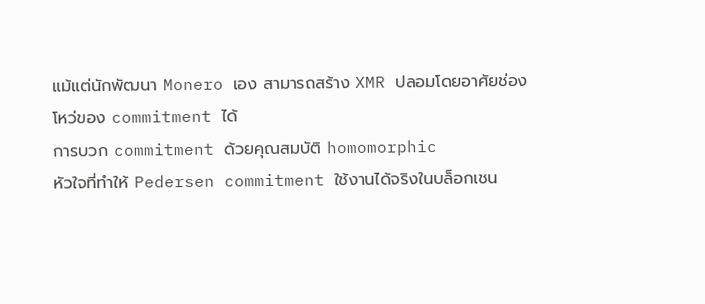แม้แต่นักพัฒนา Monero เอง สามารถสร้าง XMR ปลอมโดยอาศัยช่องโหว่ของ commitment ได้
การบวก commitment ด้วยคุณสมบัติ homomorphic
หัวใจที่ทำให้ Pedersen commitment ใช้งานได้จริงในบล็อกเชน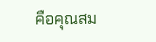คือคุณสม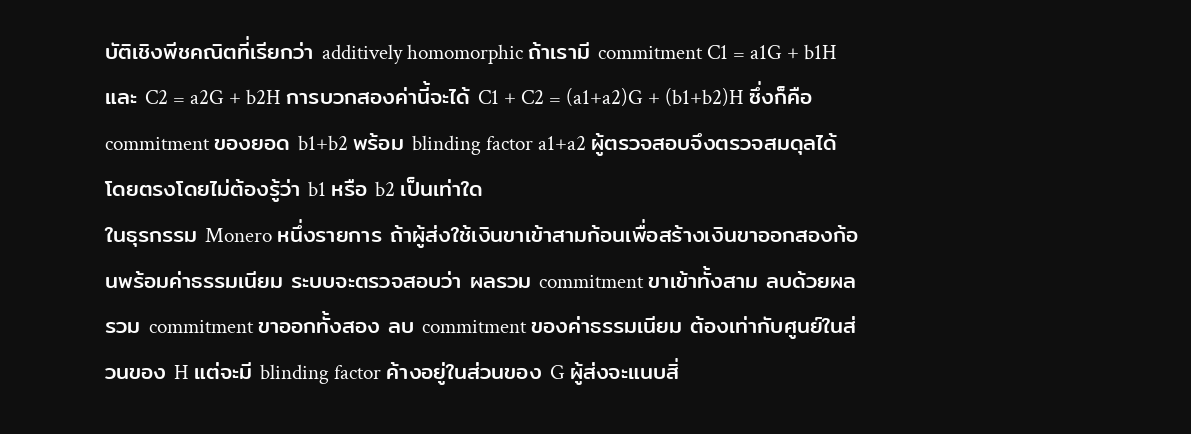บัติเชิงพีชคณิตที่เรียกว่า additively homomorphic ถ้าเรามี commitment C1 = a1G + b1H และ C2 = a2G + b2H การบวกสองค่านี้จะได้ C1 + C2 = (a1+a2)G + (b1+b2)H ซึ่งก็คือ commitment ของยอด b1+b2 พร้อม blinding factor a1+a2 ผู้ตรวจสอบจึงตรวจสมดุลได้โดยตรงโดยไม่ต้องรู้ว่า b1 หรือ b2 เป็นเท่าใด
ในธุรกรรม Monero หนึ่งรายการ ถ้าผู้ส่งใช้เงินขาเข้าสามก้อนเพื่อสร้างเงินขาออกสองก้อนพร้อมค่าธรรมเนียม ระบบจะตรวจสอบว่า ผลรวม commitment ขาเข้าทั้งสาม ลบด้วยผลรวม commitment ขาออกทั้งสอง ลบ commitment ของค่าธรรมเนียม ต้องเท่ากับศูนย์ในส่วนของ H แต่จะมี blinding factor ค้างอยู่ในส่วนของ G ผู้ส่งจะแนบสิ่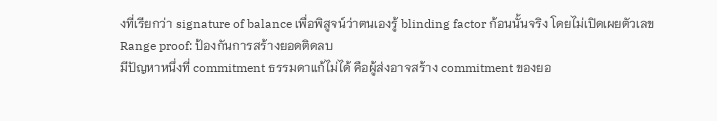งที่เรียกว่า signature of balance เพื่อพิสูจน์ว่าตนเองรู้ blinding factor ก้อนนั้นจริง โดยไม่เปิดเผยตัวเลข
Range proof: ป้องกันการสร้างยอดติดลบ
มีปัญหาหนึ่งที่ commitment ธรรมดาแก้ไม่ได้ คือผู้ส่งอาจสร้าง commitment ของยอ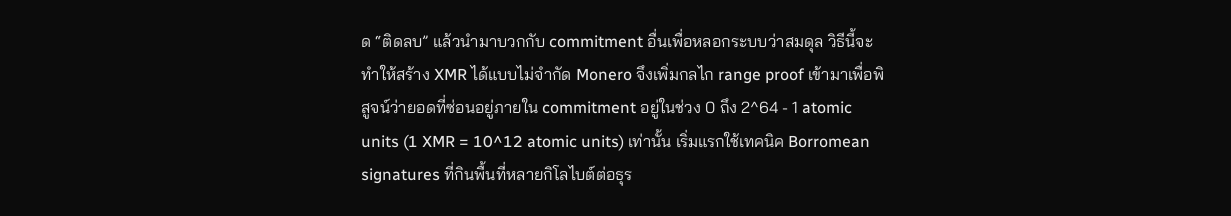ด “ติดลบ” แล้วนำมาบวกกับ commitment อื่นเพื่อหลอกระบบว่าสมดุล วิธีนี้จะทำให้สร้าง XMR ได้แบบไม่จำกัด Monero จึงเพิ่มกลไก range proof เข้ามาเพื่อพิสูจน์ว่ายอดที่ซ่อนอยู่ภายใน commitment อยู่ในช่วง 0 ถึง 2^64 - 1 atomic units (1 XMR = 10^12 atomic units) เท่านั้น เริ่มแรกใช้เทคนิค Borromean signatures ที่กินพื้นที่หลายกิโลไบต์ต่อธุร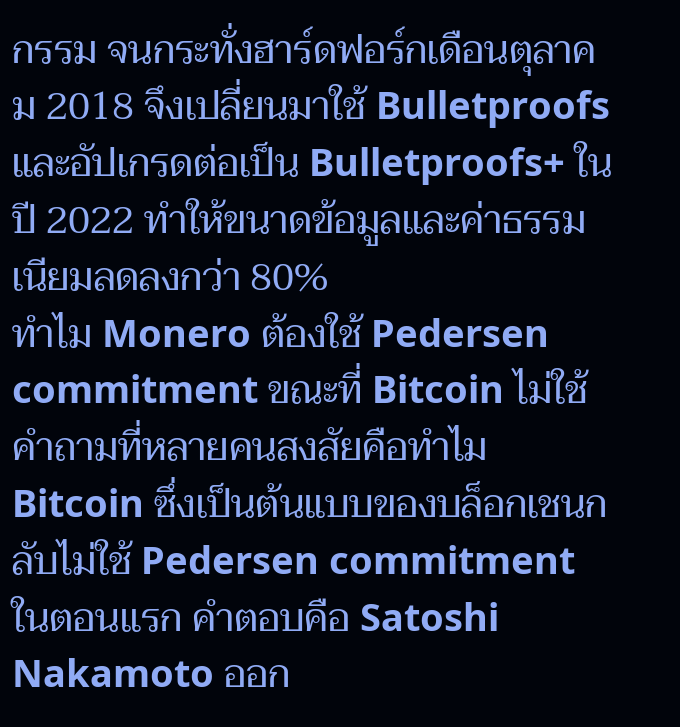กรรม จนกระทั่งฮาร์ดฟอร์กเดือนตุลาคม 2018 จึงเปลี่ยนมาใช้ Bulletproofs และอัปเกรดต่อเป็น Bulletproofs+ ในปี 2022 ทำให้ขนาดข้อมูลและค่าธรรมเนียมลดลงกว่า 80%
ทำไม Monero ต้องใช้ Pedersen commitment ขณะที่ Bitcoin ไม่ใช้
คำถามที่หลายคนสงสัยคือทำไม Bitcoin ซึ่งเป็นต้นแบบของบล็อกเชนกลับไม่ใช้ Pedersen commitment ในตอนแรก คำตอบคือ Satoshi Nakamoto ออก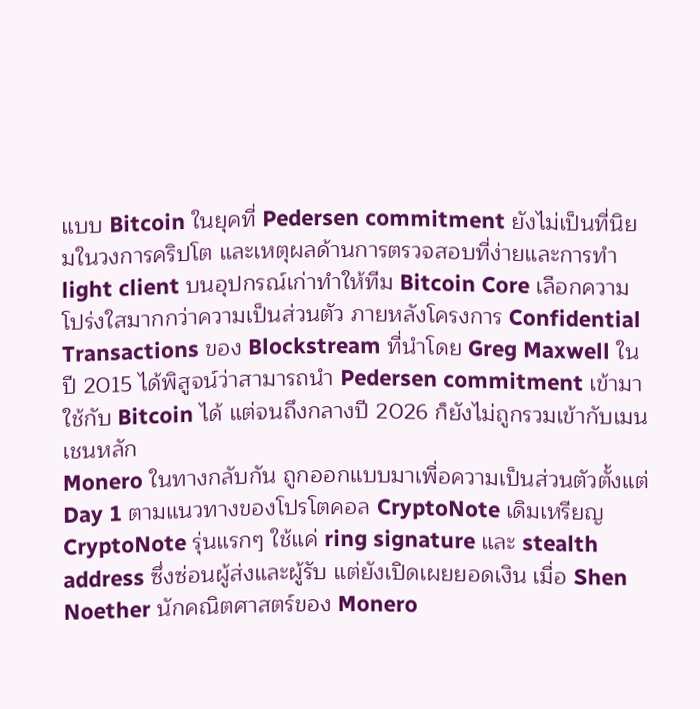แบบ Bitcoin ในยุคที่ Pedersen commitment ยังไม่เป็นที่นิยมในวงการคริปโต และเหตุผลด้านการตรวจสอบที่ง่ายและการทำ light client บนอุปกรณ์เก่าทำให้ทีม Bitcoin Core เลือกความโปร่งใสมากกว่าความเป็นส่วนตัว ภายหลังโครงการ Confidential Transactions ของ Blockstream ที่นำโดย Greg Maxwell ในปี 2015 ได้พิสูจน์ว่าสามารถนำ Pedersen commitment เข้ามาใช้กับ Bitcoin ได้ แต่จนถึงกลางปี 2026 ก็ยังไม่ถูกรวมเข้ากับเมนเชนหลัก
Monero ในทางกลับกัน ถูกออกแบบมาเพื่อความเป็นส่วนตัวตั้งแต่ Day 1 ตามแนวทางของโปรโตคอล CryptoNote เดิมเหรียญ CryptoNote รุ่นแรกๆ ใช้แค่ ring signature และ stealth address ซึ่งซ่อนผู้ส่งและผู้รับ แต่ยังเปิดเผยยอดเงิน เมื่อ Shen Noether นักคณิตศาสตร์ของ Monero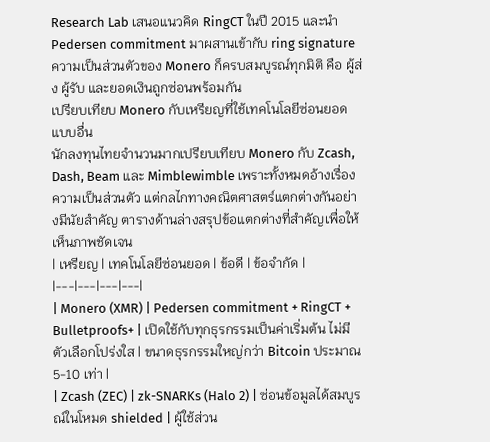Research Lab เสนอแนวคิด RingCT ในปี 2015 และนำ Pedersen commitment มาผสานเข้ากับ ring signature ความเป็นส่วนตัวของ Monero ก็ครบสมบูรณ์ทุกมิติ คือ ผู้ส่ง ผู้รับ และยอดเงินถูกซ่อนพร้อมกัน
เปรียบเทียบ Monero กับเหรียญที่ใช้เทคโนโลยีซ่อนยอดแบบอื่น
นักลงทุนไทยจำนวนมากเปรียบเทียบ Monero กับ Zcash, Dash, Beam และ Mimblewimble เพราะทั้งหมดอ้างเรื่องความเป็นส่วนตัว แต่กลไกทางคณิตศาสตร์แตกต่างกันอย่างมีนัยสำคัญ ตารางด้านล่างสรุปข้อแตกต่างที่สำคัญเพื่อให้เห็นภาพชัดเจน
| เหรียญ | เทคโนโลยีซ่อนยอด | ข้อดี | ข้อจำกัด |
|---|---|---|---|
| Monero (XMR) | Pedersen commitment + RingCT + Bulletproofs+ | เปิดใช้กับทุกธุรกรรมเป็นค่าเริ่มต้น ไม่มีตัวเลือกโปร่งใส | ขนาดธุรกรรมใหญ่กว่า Bitcoin ประมาณ 5-10 เท่า |
| Zcash (ZEC) | zk-SNARKs (Halo 2) | ซ่อนข้อมูลได้สมบูรณ์ในโหมด shielded | ผู้ใช้ส่วน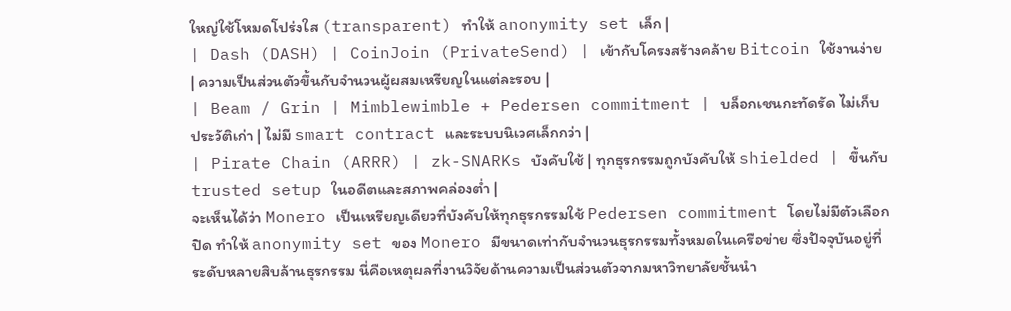ใหญ่ใช้โหมดโปร่งใส (transparent) ทำให้ anonymity set เล็ก |
| Dash (DASH) | CoinJoin (PrivateSend) | เข้ากับโครงสร้างคล้าย Bitcoin ใช้งานง่าย | ความเป็นส่วนตัวขึ้นกับจำนวนผู้ผสมเหรียญในแต่ละรอบ |
| Beam / Grin | Mimblewimble + Pedersen commitment | บล็อกเชนกะทัดรัด ไม่เก็บประวัติเก่า | ไม่มี smart contract และระบบนิเวศเล็กกว่า |
| Pirate Chain (ARRR) | zk-SNARKs บังคับใช้ | ทุกธุรกรรมถูกบังคับให้ shielded | ขึ้นกับ trusted setup ในอดีตและสภาพคล่องต่ำ |
จะเห็นได้ว่า Monero เป็นเหรียญเดียวที่บังคับให้ทุกธุรกรรมใช้ Pedersen commitment โดยไม่มีตัวเลือกปิด ทำให้ anonymity set ของ Monero มีขนาดเท่ากับจำนวนธุรกรรมทั้งหมดในเครือข่าย ซึ่งปัจจุบันอยู่ที่ระดับหลายสิบล้านธุรกรรม นี่คือเหตุผลที่งานวิจัยด้านความเป็นส่วนตัวจากมหาวิทยาลัยชั้นนำ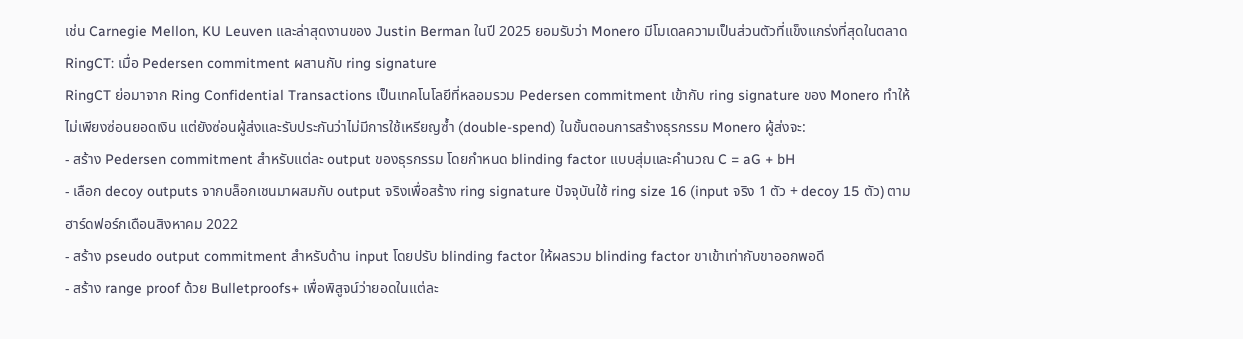เช่น Carnegie Mellon, KU Leuven และล่าสุดงานของ Justin Berman ในปี 2025 ยอมรับว่า Monero มีโมเดลความเป็นส่วนตัวที่แข็งแกร่งที่สุดในตลาด
RingCT: เมื่อ Pedersen commitment ผสานกับ ring signature
RingCT ย่อมาจาก Ring Confidential Transactions เป็นเทคโนโลยีที่หลอมรวม Pedersen commitment เข้ากับ ring signature ของ Monero ทำให้ไม่เพียงซ่อนยอดเงิน แต่ยังซ่อนผู้ส่งและรับประกันว่าไม่มีการใช้เหรียญซ้ำ (double-spend) ในขั้นตอนการสร้างธุรกรรม Monero ผู้ส่งจะ:
- สร้าง Pedersen commitment สำหรับแต่ละ output ของธุรกรรม โดยกำหนด blinding factor แบบสุ่มและคำนวณ C = aG + bH
- เลือก decoy outputs จากบล็อกเชนมาผสมกับ output จริงเพื่อสร้าง ring signature ปัจจุบันใช้ ring size 16 (input จริง 1 ตัว + decoy 15 ตัว) ตามฮาร์ดฟอร์กเดือนสิงหาคม 2022
- สร้าง pseudo output commitment สำหรับด้าน input โดยปรับ blinding factor ให้ผลรวม blinding factor ขาเข้าเท่ากับขาออกพอดี
- สร้าง range proof ด้วย Bulletproofs+ เพื่อพิสูจน์ว่ายอดในแต่ละ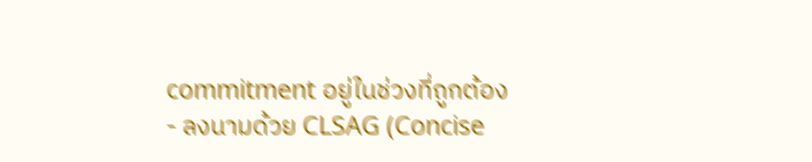commitment อยู่ในช่วงที่ถูกต้อง
- ลงนามด้วย CLSAG (Concise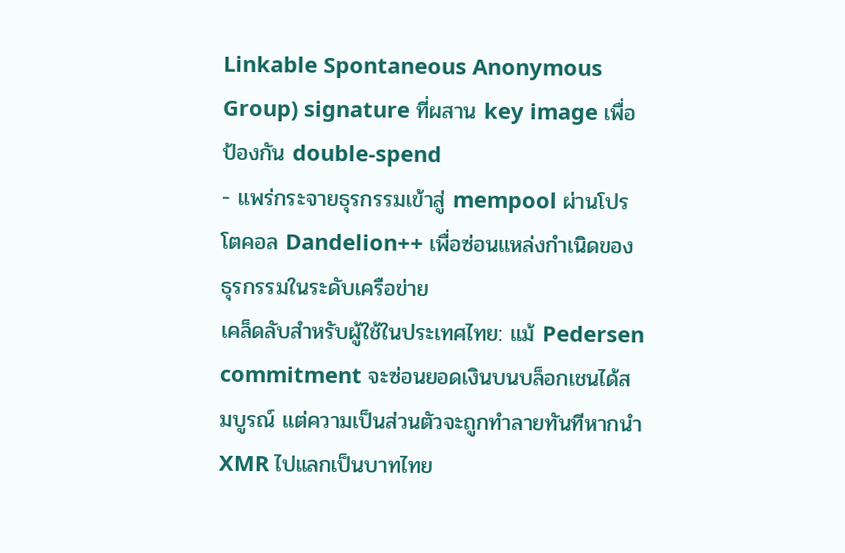Linkable Spontaneous Anonymous Group) signature ที่ผสาน key image เพื่อป้องกัน double-spend
- แพร่กระจายธุรกรรมเข้าสู่ mempool ผ่านโปรโตคอล Dandelion++ เพื่อซ่อนแหล่งกำเนิดของธุรกรรมในระดับเครือข่าย
เคล็ดลับสำหรับผู้ใช้ในประเทศไทย: แม้ Pedersen commitment จะซ่อนยอดเงินบนบล็อกเชนได้สมบูรณ์ แต่ความเป็นส่วนตัวจะถูกทำลายทันทีหากนำ XMR ไปแลกเป็นบาทไทย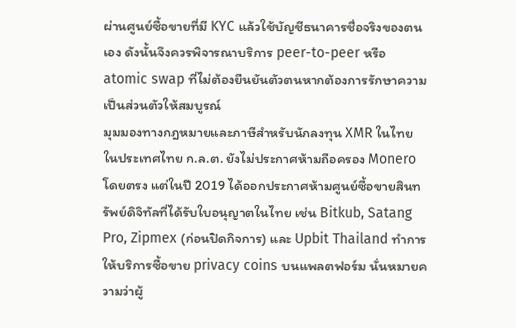ผ่านศูนย์ซื้อขายที่มี KYC แล้วใช้บัญชีธนาคารชื่อจริงของตนเอง ดังนั้นจึงควรพิจารณาบริการ peer-to-peer หรือ atomic swap ที่ไม่ต้องยืนยันตัวตนหากต้องการรักษาความเป็นส่วนตัวให้สมบูรณ์
มุมมองทางกฎหมายและภาษีสำหรับนักลงทุน XMR ในไทย
ในประเทศไทย ก.ล.ต. ยังไม่ประกาศห้ามถือครอง Monero โดยตรง แต่ในปี 2019 ได้ออกประกาศห้ามศูนย์ซื้อขายสินทรัพย์ดิจิทัลที่ได้รับใบอนุญาตในไทย เช่น Bitkub, Satang Pro, Zipmex (ก่อนปิดกิจการ) และ Upbit Thailand ทำการให้บริการซื้อขาย privacy coins บนแพลตฟอร์ม นั่นหมายความว่าผู้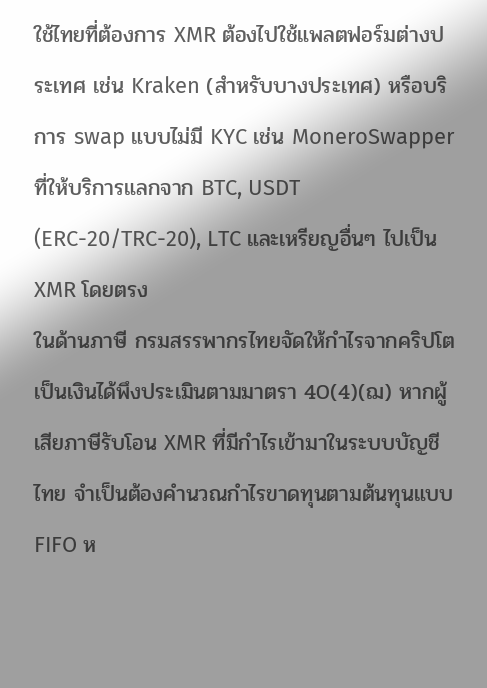ใช้ไทยที่ต้องการ XMR ต้องไปใช้แพลตฟอร์มต่างประเทศ เช่น Kraken (สำหรับบางประเทศ) หรือบริการ swap แบบไม่มี KYC เช่น MoneroSwapper ที่ให้บริการแลกจาก BTC, USDT (ERC-20/TRC-20), LTC และเหรียญอื่นๆ ไปเป็น XMR โดยตรง
ในด้านภาษี กรมสรรพากรไทยจัดให้กำไรจากคริปโตเป็นเงินได้พึงประเมินตามมาตรา 40(4)(ฌ) หากผู้เสียภาษีรับโอน XMR ที่มีกำไรเข้ามาในระบบบัญชีไทย จำเป็นต้องคำนวณกำไรขาดทุนตามต้นทุนแบบ FIFO ห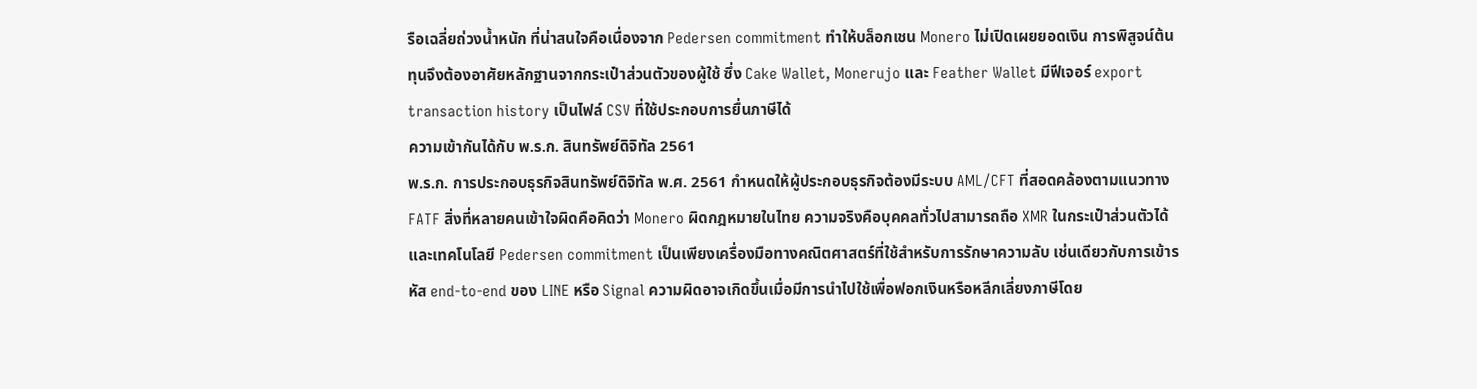รือเฉลี่ยถ่วงน้ำหนัก ที่น่าสนใจคือเนื่องจาก Pedersen commitment ทำให้บล็อกเชน Monero ไม่เปิดเผยยอดเงิน การพิสูจน์ต้นทุนจึงต้องอาศัยหลักฐานจากกระเป๋าส่วนตัวของผู้ใช้ ซึ่ง Cake Wallet, Monerujo และ Feather Wallet มีฟีเจอร์ export transaction history เป็นไฟล์ CSV ที่ใช้ประกอบการยื่นภาษีได้
ความเข้ากันได้กับ พ.ร.ก. สินทรัพย์ดิจิทัล 2561
พ.ร.ก. การประกอบธุรกิจสินทรัพย์ดิจิทัล พ.ศ. 2561 กำหนดให้ผู้ประกอบธุรกิจต้องมีระบบ AML/CFT ที่สอดคล้องตามแนวทาง FATF สิ่งที่หลายคนเข้าใจผิดคือคิดว่า Monero ผิดกฎหมายในไทย ความจริงคือบุคคลทั่วไปสามารถถือ XMR ในกระเป๋าส่วนตัวได้ และเทคโนโลยี Pedersen commitment เป็นเพียงเครื่องมือทางคณิตศาสตร์ที่ใช้สำหรับการรักษาความลับ เช่นเดียวกับการเข้ารหัส end-to-end ของ LINE หรือ Signal ความผิดอาจเกิดขึ้นเมื่อมีการนำไปใช้เพื่อฟอกเงินหรือหลีกเลี่ยงภาษีโดย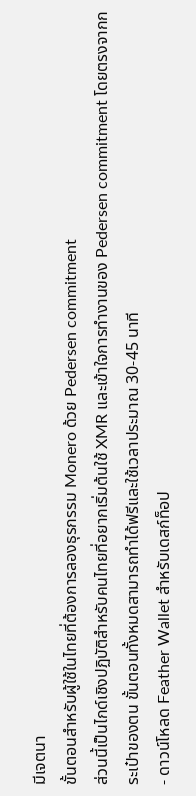มีเจตนา
ขั้นตอนสำหรับผู้ใช้ในไทยที่ต้องการลองธุรกรรม Monero ด้วย Pedersen commitment
ส่วนนี้เป็นไกด์เชิงปฏิบัติสำหรับคนไทยที่อยากเริ่มต้นใช้ XMR และเข้าใจการทำงานของ Pedersen commitment โดยตรงจากกระเป๋าของตน ขั้นตอนทั้งหมดสามารถทำได้ฟรีและใช้เวลาประมาณ 30-45 นาที
- ดาวน์โหลด Feather Wallet สำหรับเดสก์ท็อป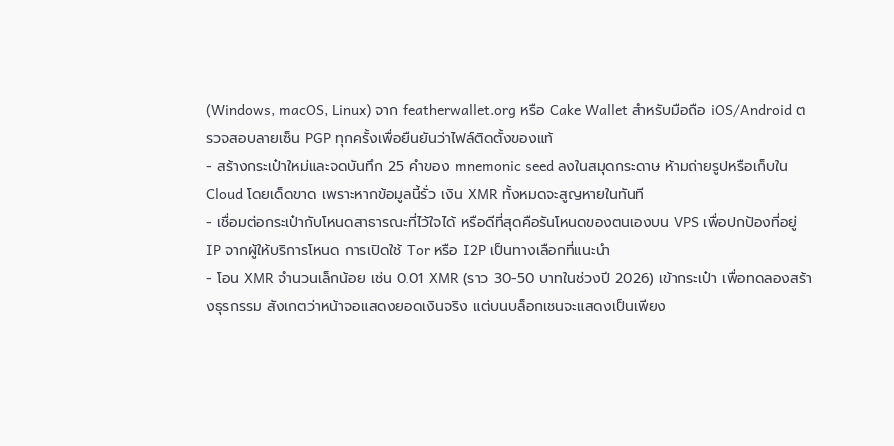(Windows, macOS, Linux) จาก featherwallet.org หรือ Cake Wallet สำหรับมือถือ iOS/Android ตรวจสอบลายเซ็น PGP ทุกครั้งเพื่อยืนยันว่าไฟล์ติดตั้งของแท้
- สร้างกระเป๋าใหม่และจดบันทึก 25 คำของ mnemonic seed ลงในสมุดกระดาษ ห้ามถ่ายรูปหรือเก็บใน Cloud โดยเด็ดขาด เพราะหากข้อมูลนี้รั่ว เงิน XMR ทั้งหมดจะสูญหายในทันที
- เชื่อมต่อกระเป๋ากับโหนดสาธารณะที่ไว้ใจได้ หรือดีที่สุดคือรันโหนดของตนเองบน VPS เพื่อปกป้องที่อยู่ IP จากผู้ให้บริการโหนด การเปิดใช้ Tor หรือ I2P เป็นทางเลือกที่แนะนำ
- โอน XMR จำนวนเล็กน้อย เช่น 0.01 XMR (ราว 30-50 บาทในช่วงปี 2026) เข้ากระเป๋า เพื่อทดลองสร้างธุรกรรม สังเกตว่าหน้าจอแสดงยอดเงินจริง แต่บนบล็อกเชนจะแสดงเป็นเพียง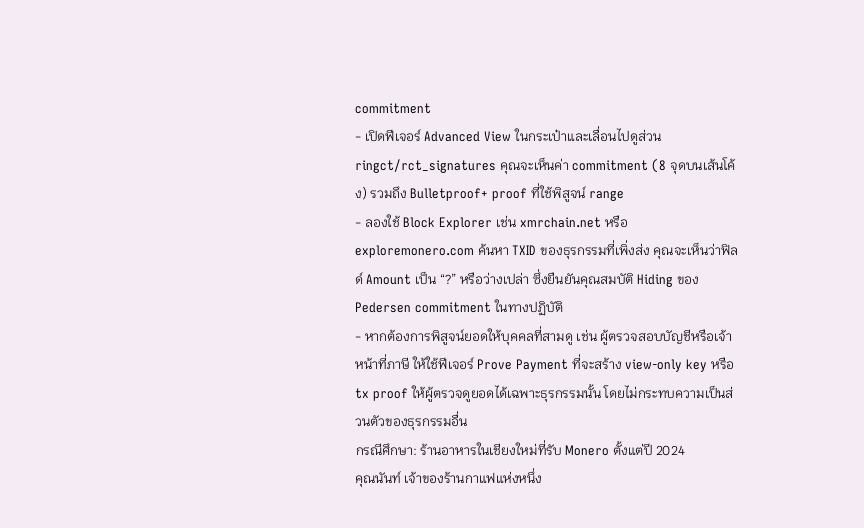commitment
- เปิดฟีเจอร์ Advanced View ในกระเป๋าและเลื่อนไปดูส่วน ringct/rct_signatures คุณจะเห็นค่า commitment (8 จุดบนเส้นโค้ง) รวมถึง Bulletproof+ proof ที่ใช้พิสูจน์ range
- ลองใช้ Block Explorer เช่น xmrchain.net หรือ exploremonero.com ค้นหา TXID ของธุรกรรมที่เพิ่งส่ง คุณจะเห็นว่าฟิลด์ Amount เป็น “?” หรือว่างเปล่า ซึ่งยืนยันคุณสมบัติ Hiding ของ Pedersen commitment ในทางปฏิบัติ
- หากต้องการพิสูจน์ยอดให้บุคคลที่สามดู เช่น ผู้ตรวจสอบบัญชีหรือเจ้าหน้าที่ภาษี ให้ใช้ฟีเจอร์ Prove Payment ที่จะสร้าง view-only key หรือ tx proof ให้ผู้ตรวจดูยอดได้เฉพาะธุรกรรมนั้น โดยไม่กระทบความเป็นส่วนตัวของธุรกรรมอื่น
กรณีศึกษา: ร้านอาหารในเชียงใหม่ที่รับ Monero ตั้งแต่ปี 2024
คุณนันท์ เจ้าของร้านกาแฟแห่งหนึ่ง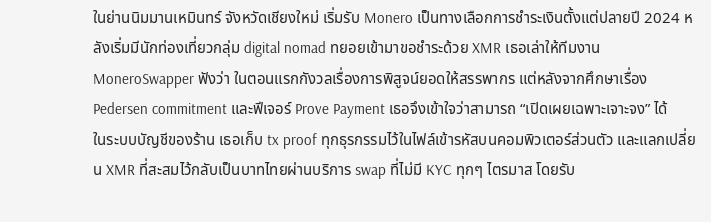ในย่านนิมมานเหมินทร์ จังหวัดเชียงใหม่ เริ่มรับ Monero เป็นทางเลือกการชำระเงินตั้งแต่ปลายปี 2024 หลังเริ่มมีนักท่องเที่ยวกลุ่ม digital nomad ทยอยเข้ามาขอชำระด้วย XMR เธอเล่าให้ทีมงาน MoneroSwapper ฟังว่า ในตอนแรกกังวลเรื่องการพิสูจน์ยอดให้สรรพากร แต่หลังจากศึกษาเรื่อง Pedersen commitment และฟีเจอร์ Prove Payment เธอจึงเข้าใจว่าสามารถ “เปิดเผยเฉพาะเจาะจง” ได้
ในระบบบัญชีของร้าน เธอเก็บ tx proof ทุกธุรกรรมไว้ในไฟล์เข้ารหัสบนคอมพิวเตอร์ส่วนตัว และแลกเปลี่ยน XMR ที่สะสมไว้กลับเป็นบาทไทยผ่านบริการ swap ที่ไม่มี KYC ทุกๆ ไตรมาส โดยรับ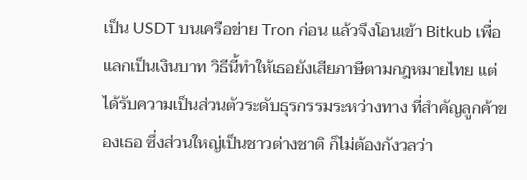เป็น USDT บนเครือข่าย Tron ก่อน แล้วจึงโอนเข้า Bitkub เพื่อแลกเป็นเงินบาท วิธีนี้ทำให้เธอยังเสียภาษีตามกฎหมายไทย แต่ได้รับความเป็นส่วนตัวระดับธุรกรรมระหว่างทาง ที่สำคัญลูกค้าของเธอ ซึ่งส่วนใหญ่เป็นชาวต่างชาติ ก็ไม่ต้องกังวลว่า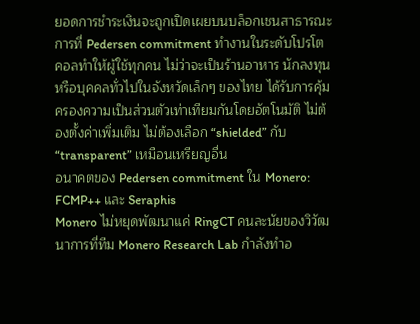ยอดการชำระเงินจะถูกเปิดเผยบนบล็อกเชนสาธารณะ
การที่ Pedersen commitment ทำงานในระดับโปรโตคอลทำให้ผู้ใช้ทุกคน ไม่ว่าจะเป็นร้านอาหาร นักลงทุน หรือบุคคลทั่วไปในจังหวัดเล็กๆ ของไทย ได้รับการคุ้มครองความเป็นส่วนตัวเท่าเทียมกันโดยอัตโนมัติ ไม่ต้องตั้งค่าเพิ่มเติม ไม่ต้องเลือก “shielded” กับ “transparent” เหมือนเหรียญอื่น
อนาคตของ Pedersen commitment ใน Monero: FCMP++ และ Seraphis
Monero ไม่หยุดพัฒนาแค่ RingCT คนละนัยของวิวัฒนาการที่ทีม Monero Research Lab กำลังทำอ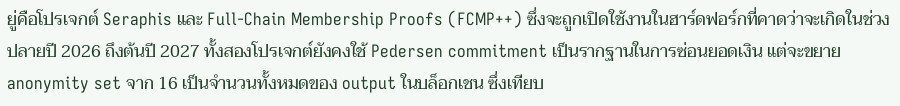ยู่คือโปรเจกต์ Seraphis และ Full-Chain Membership Proofs (FCMP++) ซึ่งจะถูกเปิดใช้งานในฮาร์ดฟอร์กที่คาดว่าจะเกิดในช่วงปลายปี 2026 ถึงต้นปี 2027 ทั้งสองโปรเจกต์ยังคงใช้ Pedersen commitment เป็นรากฐานในการซ่อนยอดเงิน แต่จะขยาย anonymity set จาก 16 เป็นจำนวนทั้งหมดของ output ในบล็อกเชน ซึ่งเทียบ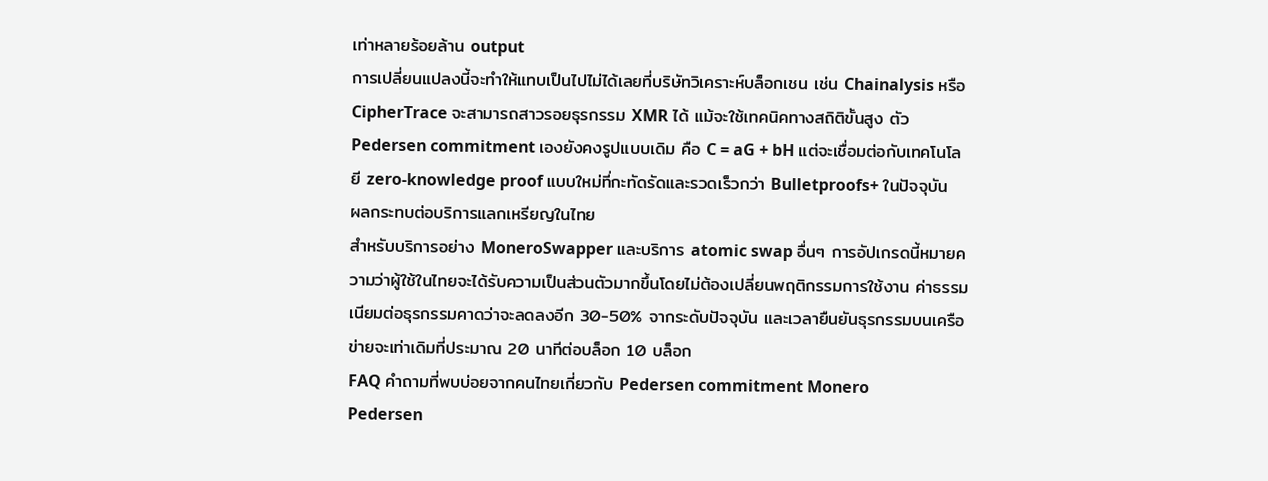เท่าหลายร้อยล้าน output
การเปลี่ยนแปลงนี้จะทำให้แทบเป็นไปไม่ได้เลยที่บริษัทวิเคราะห์บล็อกเชน เช่น Chainalysis หรือ CipherTrace จะสามารถสาวรอยธุรกรรม XMR ได้ แม้จะใช้เทคนิคทางสถิติขั้นสูง ตัว Pedersen commitment เองยังคงรูปแบบเดิม คือ C = aG + bH แต่จะเชื่อมต่อกับเทคโนโลยี zero-knowledge proof แบบใหม่ที่กะทัดรัดและรวดเร็วกว่า Bulletproofs+ ในปัจจุบัน
ผลกระทบต่อบริการแลกเหรียญในไทย
สำหรับบริการอย่าง MoneroSwapper และบริการ atomic swap อื่นๆ การอัปเกรดนี้หมายความว่าผู้ใช้ในไทยจะได้รับความเป็นส่วนตัวมากขึ้นโดยไม่ต้องเปลี่ยนพฤติกรรมการใช้งาน ค่าธรรมเนียมต่อธุรกรรมคาดว่าจะลดลงอีก 30-50% จากระดับปัจจุบัน และเวลายืนยันธุรกรรมบนเครือข่ายจะเท่าเดิมที่ประมาณ 20 นาทีต่อบล็อก 10 บล็อก
FAQ คำถามที่พบบ่อยจากคนไทยเกี่ยวกับ Pedersen commitment Monero
Pedersen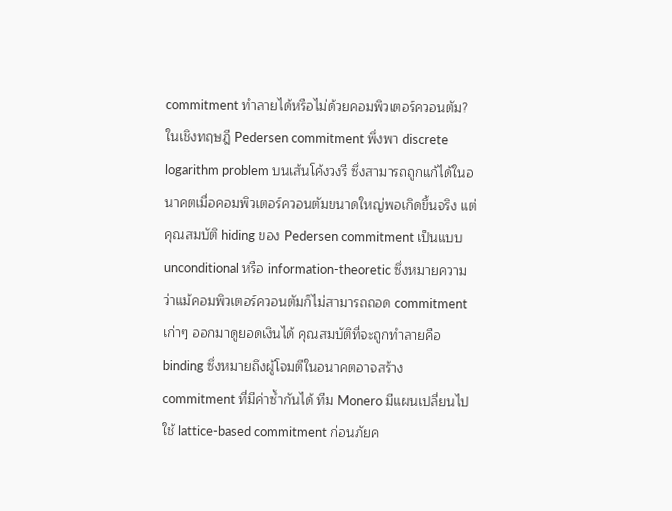commitment ทำลายได้หรือไม่ด้วยคอมพิวเตอร์ควอนตัม?
ในเชิงทฤษฎี Pedersen commitment พึ่งพา discrete logarithm problem บนเส้นโค้งวงรี ซึ่งสามารถถูกแก้ได้ในอนาคตเมื่อคอมพิวเตอร์ควอนตัมขนาดใหญ่พอเกิดขึ้นจริง แต่คุณสมบัติ hiding ของ Pedersen commitment เป็นแบบ unconditional หรือ information-theoretic ซึ่งหมายความว่าแม้คอมพิวเตอร์ควอนตัมก็ไม่สามารถถอด commitment เก่าๆ ออกมาดูยอดเงินได้ คุณสมบัติที่จะถูกทำลายคือ binding ซึ่งหมายถึงผู้โจมตีในอนาคตอาจสร้าง commitment ที่มีค่าซ้ำกันได้ ทีม Monero มีแผนเปลี่ยนไปใช้ lattice-based commitment ก่อนภัยค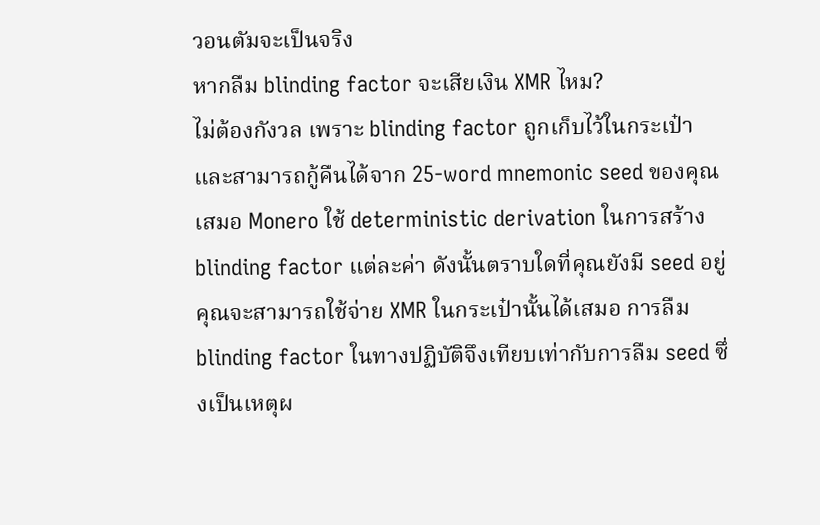วอนตัมจะเป็นจริง
หากลืม blinding factor จะเสียเงิน XMR ไหม?
ไม่ต้องกังวล เพราะ blinding factor ถูกเก็บไว้ในกระเป๋าและสามารถกู้คืนได้จาก 25-word mnemonic seed ของคุณเสมอ Monero ใช้ deterministic derivation ในการสร้าง blinding factor แต่ละค่า ดังนั้นตราบใดที่คุณยังมี seed อยู่ คุณจะสามารถใช้จ่าย XMR ในกระเป๋านั้นได้เสมอ การลืม blinding factor ในทางปฏิบัติจึงเทียบเท่ากับการลืม seed ซึ่งเป็นเหตุผ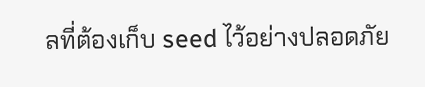ลที่ต้องเก็บ seed ไว้อย่างปลอดภัย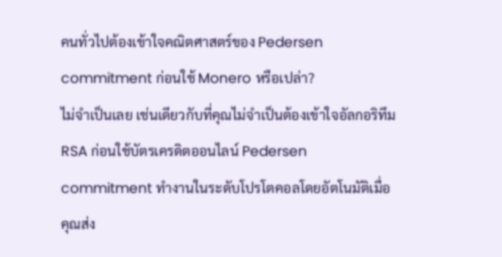คนทั่วไปต้องเข้าใจคณิตศาสตร์ของ Pedersen commitment ก่อนใช้ Monero หรือเปล่า?
ไม่จำเป็นเลย เช่นเดียวกับที่คุณไม่จำเป็นต้องเข้าใจอัลกอริทึม RSA ก่อนใช้บัตรเครดิตออนไลน์ Pedersen commitment ทำงานในระดับโปรโตคอลโดยอัตโนมัติเมื่อคุณส่ง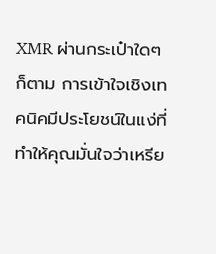XMR ผ่านกระเป๋าใดๆ ก็ตาม การเข้าใจเชิงเทคนิคมีประโยชน์ในแง่ที่ทำให้คุณมั่นใจว่าเหรีย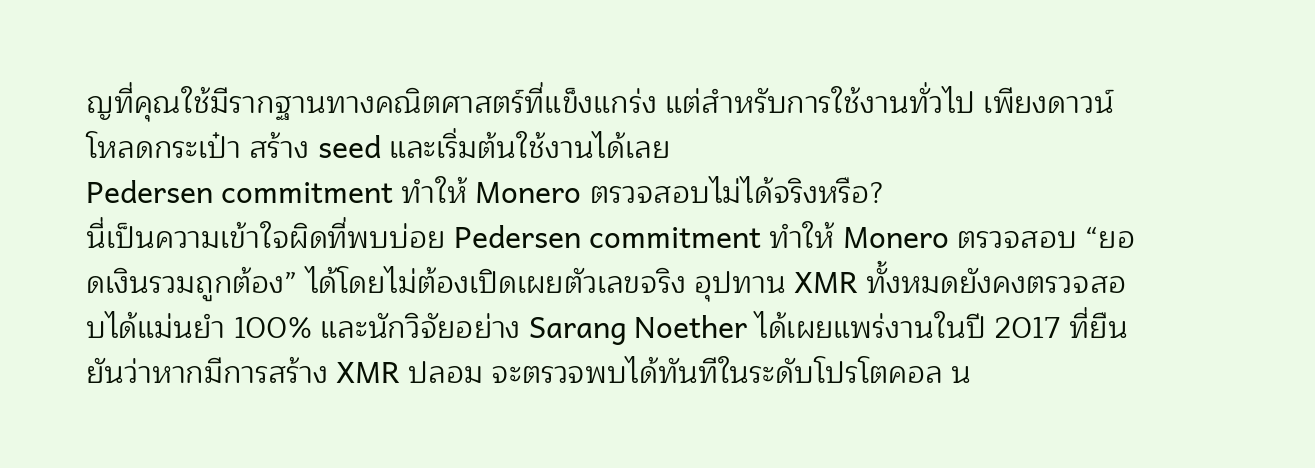ญที่คุณใช้มีรากฐานทางคณิตศาสตร์ที่แข็งแกร่ง แต่สำหรับการใช้งานทั่วไป เพียงดาวน์โหลดกระเป๋า สร้าง seed และเริ่มต้นใช้งานได้เลย
Pedersen commitment ทำให้ Monero ตรวจสอบไม่ได้จริงหรือ?
นี่เป็นความเข้าใจผิดที่พบบ่อย Pedersen commitment ทำให้ Monero ตรวจสอบ “ยอดเงินรวมถูกต้อง” ได้โดยไม่ต้องเปิดเผยตัวเลขจริง อุปทาน XMR ทั้งหมดยังคงตรวจสอบได้แม่นยำ 100% และนักวิจัยอย่าง Sarang Noether ได้เผยแพร่งานในปี 2017 ที่ยืนยันว่าหากมีการสร้าง XMR ปลอม จะตรวจพบได้ทันทีในระดับโปรโตคอล น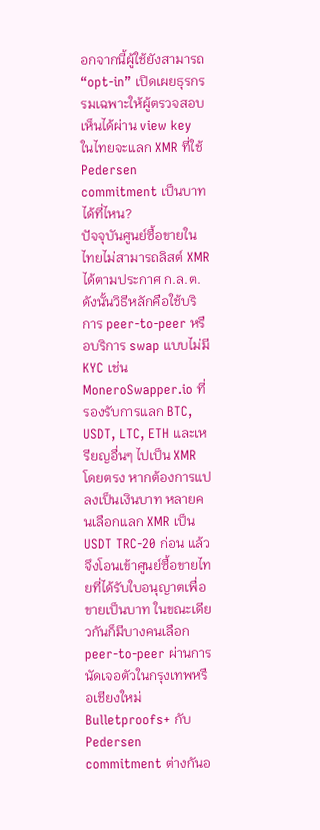อกจากนี้ผู้ใช้ยังสามารถ “opt-in” เปิดเผยธุรกรรมเฉพาะให้ผู้ตรวจสอบเห็นได้ผ่าน view key
ในไทยจะแลก XMR ที่ใช้ Pedersen commitment เป็นบาทได้ที่ไหน?
ปัจจุบันศูนย์ซื้อขายในไทยไม่สามารถลิสต์ XMR ได้ตามประกาศ ก.ล.ต. ดังนั้นวิธีหลักคือใช้บริการ peer-to-peer หรือบริการ swap แบบไม่มี KYC เช่น MoneroSwapper.io ที่รองรับการแลก BTC, USDT, LTC, ETH และเหรียญอื่นๆ ไปเป็น XMR โดยตรง หากต้องการแปลงเป็นเงินบาท หลายคนเลือกแลก XMR เป็น USDT TRC-20 ก่อน แล้วจึงโอนเข้าศูนย์ซื้อขายไทยที่ได้รับใบอนุญาตเพื่อขายเป็นบาท ในขณะเดียวกันก็มีบางคนเลือก peer-to-peer ผ่านการนัดเจอตัวในกรุงเทพหรือเชียงใหม่
Bulletproofs+ กับ Pedersen commitment ต่างกันอ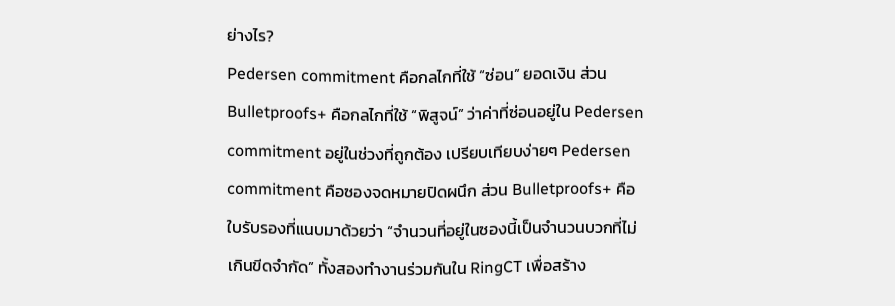ย่างไร?
Pedersen commitment คือกลไกที่ใช้ “ซ่อน” ยอดเงิน ส่วน Bulletproofs+ คือกลไกที่ใช้ “พิสูจน์” ว่าค่าที่ซ่อนอยู่ใน Pedersen commitment อยู่ในช่วงที่ถูกต้อง เปรียบเทียบง่ายๆ Pedersen commitment คือซองจดหมายปิดผนึก ส่วน Bulletproofs+ คือใบรับรองที่แนบมาด้วยว่า “จำนวนที่อยู่ในซองนี้เป็นจำนวนบวกที่ไม่เกินขีดจำกัด” ทั้งสองทำงานร่วมกันใน RingCT เพื่อสร้าง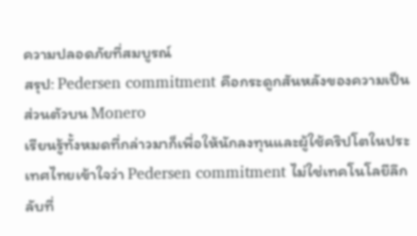ความปลอดภัยที่สมบูรณ์
สรุป: Pedersen commitment คือกระดูกสันหลังของความเป็นส่วนตัวบน Monero
เรียนรู้ทั้งหมดที่กล่าวมาก็เพื่อให้นักลงทุนและผู้ใช้คริปโตในประเทศไทยเข้าใจว่า Pedersen commitment ไม่ใช่เทคโนโลยีลึกลับที่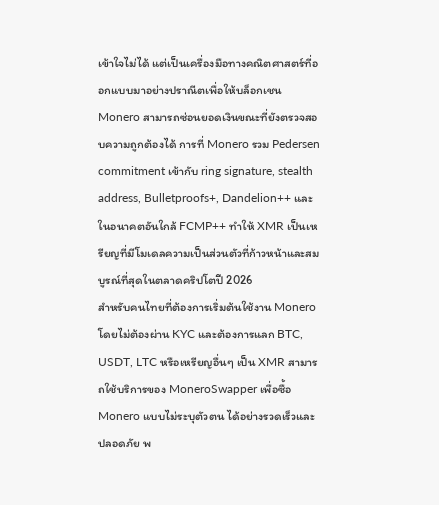เข้าใจไม่ได้ แต่เป็นเครื่องมือทางคณิตศาสตร์ที่ออกแบบมาอย่างปราณีตเพื่อให้บล็อกเชน Monero สามารถซ่อนยอดเงินขณะที่ยังตรวจสอบความถูกต้องได้ การที่ Monero รวม Pedersen commitment เข้ากับ ring signature, stealth address, Bulletproofs+, Dandelion++ และในอนาคตอันใกล้ FCMP++ ทำให้ XMR เป็นเหรียญที่มีโมเดลความเป็นส่วนตัวที่ก้าวหน้าและสมบูรณ์ที่สุดในตลาดคริปโตปี 2026
สำหรับคนไทยที่ต้องการเริ่มต้นใช้งาน Monero โดยไม่ต้องผ่าน KYC และต้องการแลก BTC, USDT, LTC หรือเหรียญอื่นๆ เป็น XMR สามารถใช้บริการของ MoneroSwapper เพื่อซื้อ Monero แบบไม่ระบุตัวตน ได้อย่างรวดเร็วและปลอดภัย พ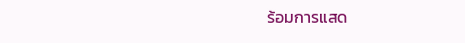ร้อมการแสด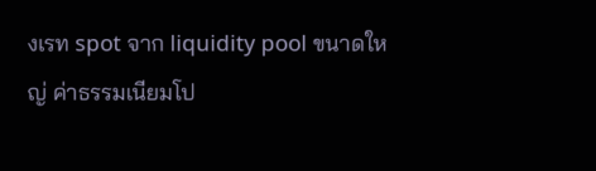งเรท spot จาก liquidity pool ขนาดใหญ่ ค่าธรรมเนียมโป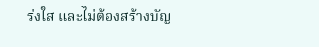ร่งใส และไม่ต้องสร้างบัญ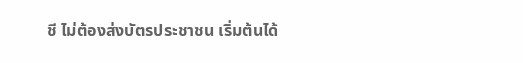ชี ไม่ต้องส่งบัตรประชาชน เริ่มต้นได้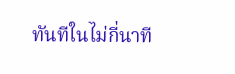ทันทีในไม่กี่นาที